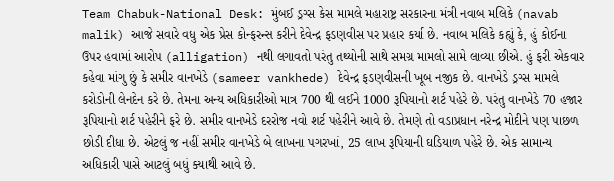Team Chabuk-National Desk: મુંબઈ ડ્રગ્સ કેસ મામલે મહારાષ્ટ્ર સરકારના મંત્રી નવાબ મલિકે (navab malik) આજે સવારે વધુ એક પ્રેસ કોન્ફરન્સ કરીને દેવેન્દ્ર ફડણવીસ પર પ્રહાર કર્યા છે. નવાબ મલિકે કહ્યું કે, હું કોઈના ઉપર હવામાં આરોપ (alligation) નથી લગાવતો પરંતુ તથ્યોની સાથે સમગ્ર મામલો સામે લાવ્યા છીએ. હું ફરી એકવાર કહેવા માંગુ છું કે સમીર વાનખેડે (sameer vankhede) દેવેન્દ્ર ફડણવીસની ખૂબ નજીક છે. વાનખેડે ડ્રગ્સ મામલે કરોડોની લેનદેન કરે છે. તેમના અન્ય અધિકારીઓ માત્ર 700 થી લઈને 1000 રૂપિયાનો શર્ટ પહેરે છે. પરંતુ વાનખેડે 70 હજાર રૂપિયાનો શર્ટ પહેરીને ફરે છે. સમીર વાનખેડે દરરોજ નવો શર્ટ પહેરીને આવે છે. તેમણે તો વડાપ્રધાન નરેન્દ્ર મોદીને પણ પાછળ છોડી દીધા છે. એટલું જ નહીં સમીર વાનખેડે બે લાખના પગરખાં, 25 લાખ રૂપિયાની ઘડિયાળ પહેરે છે. એક સામાન્ય અધિકારી પાસે આટલું બધું ક્યાથી આવે છે.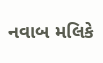નવાબ મલિકે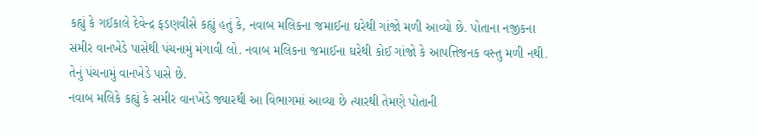કહ્યું કે ગઈકાલે દેવેન્દ્ર ફડણવીસે કહ્યું હતું કે, નવાબ મલિકના જમાઈના ઘરેથી ગાંજો મળી આવ્યો છે. પોતાના નજીકના સમીર વાનખેડે પાસેથી પંચનામું મંગાવી લો. નવાબ મલિકના જમાઈના ઘરેથી કોઈ ગાંજો કે આપત્તિજનક વસ્તુ મળી નથી. તેનું પંચનામું વાનખેડે પાસે છે.
નવાબ મલિકે કહ્યું કે સમીર વાનખેડે જ્યારથી આ વિભાગમાં આવ્યા છે ત્યારથી તેમણે પોતાની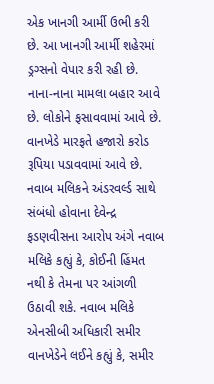એક ખાનગી આર્મી ઉભી કરી છે. આ ખાનગી આર્મી શહેરમાં ડ્રગ્સનો વેપાર કરી રહી છે. નાના-નાના મામલા બહાર આવે છે. લોકોને ફસાવવામાં આવે છે. વાનખેડે મારફતે હજારો કરોડ રૂપિયા પડાવવામાં આવે છે.
નવાબ મલિકને અંડરવર્લ્ડ સાથે સંબંધો હોવાના દેવેન્દ્ર ફડણવીસના આરોપ અંગે નવાબ મલિકે કહ્યું કે, કોઈની હિંમત નથી કે તેમના પર આંગળી ઉઠાવી શકે. નવાબ મલિકે એનસીબી અધિકારી સમીર વાનખેડેને લઈને કહ્યું કે, સમીર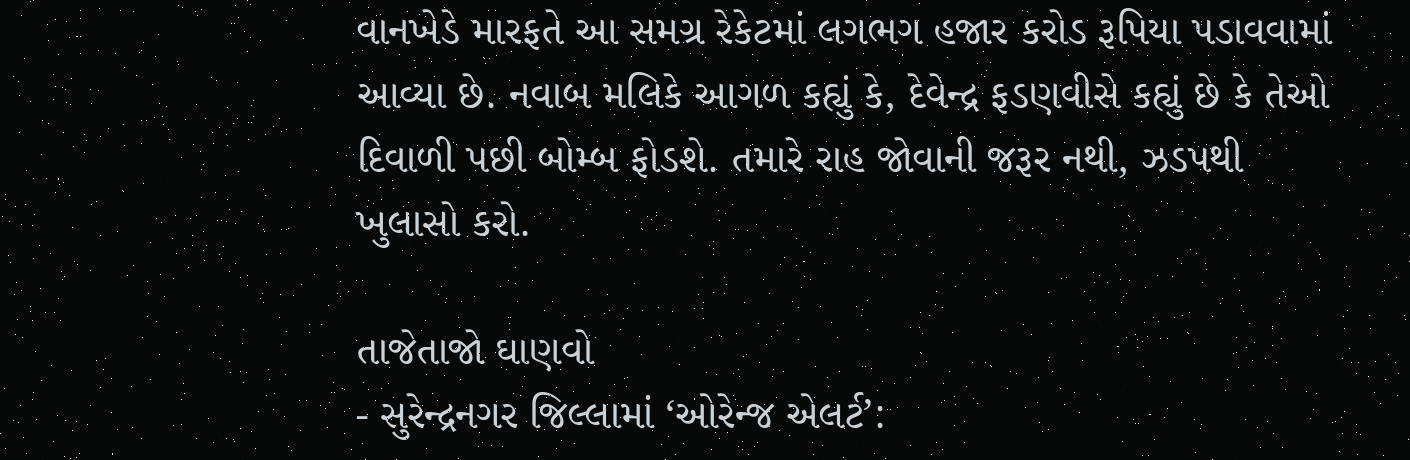વાનખેડે મારફતે આ સમગ્ર રેકેટમાં લગભગ હજાર કરોડ રૂપિયા પડાવવામાં આવ્યા છે. નવાબ મલિકે આગળ કહ્યું કે, દેવેન્દ્ર ફડણવીસે કહ્યું છે કે તેઓ દિવાળી પછી બોમ્બ ફોડશે. તમારે રાહ જોવાની જરૂર નથી, ઝડપથી ખુલાસો કરો.

તાજેતાજો ઘાણવો
- સુરેન્દ્રનગર જિલ્લામાં ‘ઓરેન્જ એલર્ટ’: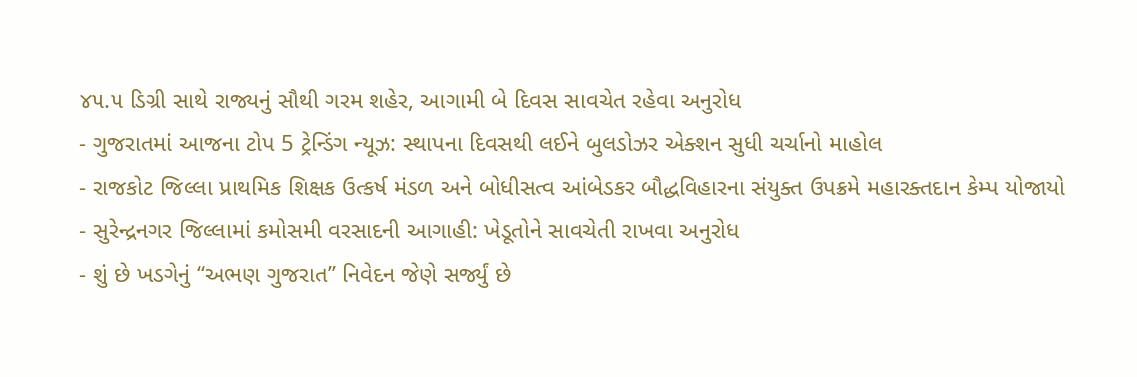૪૫.૫ ડિગ્રી સાથે રાજ્યનું સૌથી ગરમ શહેર, આગામી બે દિવસ સાવચેત રહેવા અનુરોધ
- ગુજરાતમાં આજના ટોપ 5 ટ્રેન્ડિંગ ન્યૂઝ: સ્થાપના દિવસથી લઈને બુલડોઝર એક્શન સુધી ચર્ચાનો માહોલ
- રાજકોટ જિલ્લા પ્રાથમિક શિક્ષક ઉત્કર્ષ મંડળ અને બોધીસત્વ આંબેડકર બૌદ્ધવિહારના સંયુક્ત ઉપક્રમે મહારક્તદાન કેમ્પ યોજાયો
- સુરેન્દ્રનગર જિલ્લામાં કમોસમી વરસાદની આગાહી: ખેડૂતોને સાવચેતી રાખવા અનુરોધ
- શું છે ખડગેનું “અભણ ગુજરાત” નિવેદન જેણે સર્જ્યું છે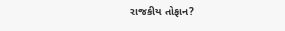રાજકીય તોફાન?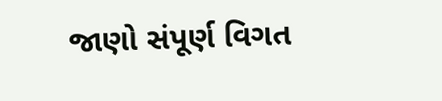જાણો સંપૂર્ણ વિગત